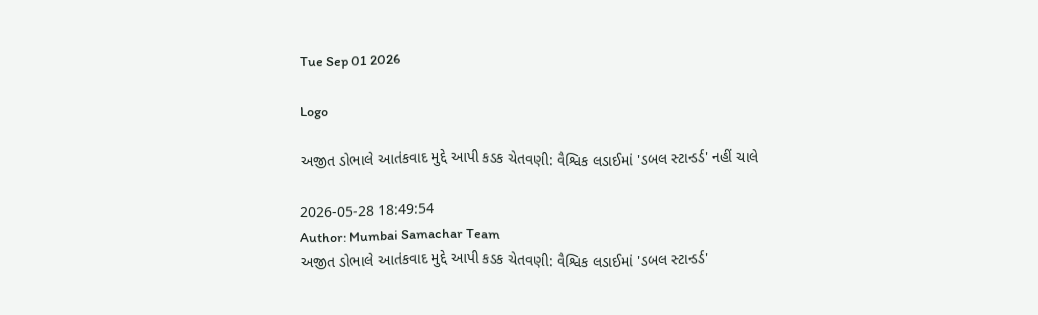Tue Sep 01 2026

Logo

અજીત ડોભાલે આતંકવાદ મુદ્દે આપી કડક ચેતવણી: વૈશ્વિક લડાઈમાં 'ડબલ સ્ટાન્ડર્ડ' નહીં ચાલે

2026-05-28 18:49:54
Author: Mumbai Samachar Team
અજીત ડોભાલે આતંકવાદ મુદ્દે આપી કડક ચેતવણી: વૈશ્વિક લડાઈમાં 'ડબલ સ્ટાન્ડર્ડ'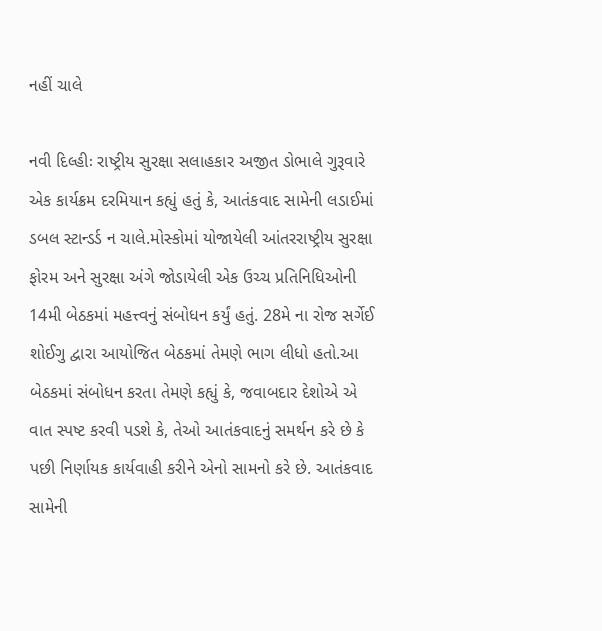નહીં ચાલે

નવી દિલ્હીઃ રાષ્ટ્રીય સુરક્ષા સલાહકાર અજીત ડોભાલે ગુરૂવારે એક કાર્યક્રમ દરમિયાન કહ્યું હતું કે, આતંકવાદ સામેની લડાઈમાં ડબલ સ્ટાન્ડર્ડ ન ચાલે.મોસ્કોમાં યોજાયેલી આંતરરાષ્ટ્રીય સુરક્ષા ફોરમ અને સુરક્ષા અંગે જોડાયેલી એક ઉચ્ચ પ્રતિનિધિઓની 14મી બેઠકમાં મહત્ત્વનું સંબોધન કર્યું હતું. 28મે ના રોજ સર્ગેઈ શોઈગુ દ્વારા આયોજિત બેઠકમાં તેમણે ભાગ લીધો હતો.આ બેઠકમાં સંબોધન કરતા તેમણે કહ્યું કે, જવાબદાર દેશોએ એ વાત સ્પષ્ટ કરવી પડશે કે, તેઓ આતંકવાદનું સમર્થન કરે છે કે પછી નિર્ણાયક કાર્યવાહી કરીને એનો સામનો કરે છે. આતંકવાદ સામેની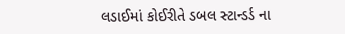લડાઈમાં કોઈરીતે ડબલ સ્ટાન્ડર્ડ ના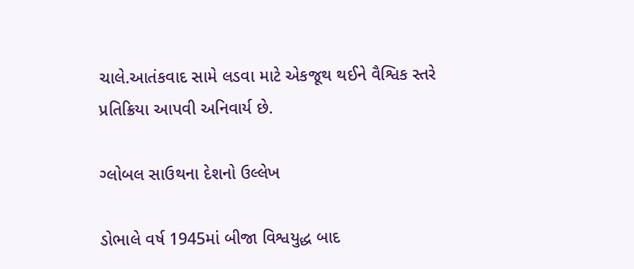ચાલે.આતંકવાદ સામે લડવા માટે એકજૂથ થઈને વૈશ્વિક સ્તરે પ્રતિક્રિયા આપવી અનિવાર્ય છે.

ગ્લોબલ સાઉથના દેશનો ઉલ્લેખ

ડોભાલે વર્ષ 1945માં બીજા વિશ્વયુદ્ધ બાદ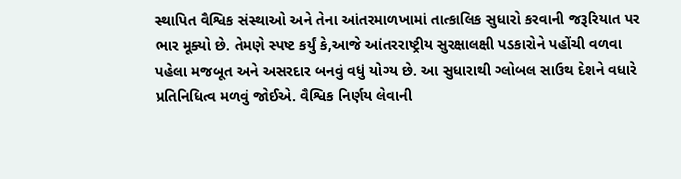સ્થાપિત વૈશ્વિક સંસ્થાઓ અને તેના આંતરમાળખામાં તાત્કાલિક સુધારો કરવાની જરૂરિયાત પર ભાર મૂક્યો છે. તેમણે સ્પષ્ટ કર્યું કે,આજે આંતરરાષ્ટ્રીય સુરક્ષાલક્ષી પડકારોને પહોંચી વળવા પહેલા મજબૂત અને અસરદાર બનવું વધું યોગ્ય છે. આ સુધારાથી ગ્લોબલ સાઉથ દેશને વધારે પ્રતિનિધિત્વ મળવું જોઈએ. વૈશ્વિક નિર્ણય લેવાની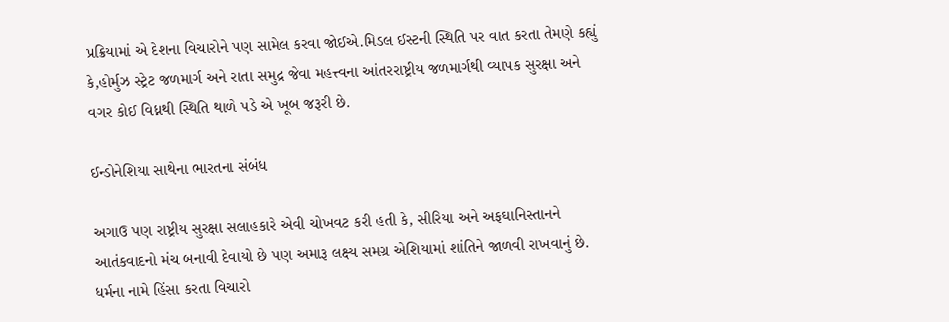પ્રક્રિયામાં એ દેશના વિચારોને પણ સામેલ કરવા જોઈએ.મિડલ ઈસ્ટની સ્થિતિ પર વાત કરતા તેમણે કહ્યું કે,હોર્મુઝ સ્ટ્રેટ જળમાર્ગ અને રાતા સમુદ્ર જેવા મહત્ત્વના આંતરરાષ્ટ્રીય જળમાર્ગથી વ્યાપક સુરક્ષા અને વગર કોઈ વિધ્નથી સ્થિતિ થાળે પડે એ ખૂબ જરૂરી છે.

ઈન્ડોનેશિયા સાથેના ભારતના સંબંધ

અગાઉ પણ રાષ્ટ્રીય સુરક્ષા સલાહકારે એવી ચોખવટ કરી હતી કે, સીરિયા અને અફઘાનિસ્તાનને આતંકવાદનો મંચ બનાવી દેવાયો છે પણ અમારૂ લક્ષ્ય સમગ્ર એશિયામાં શાંતિને જાળવી રાખવાનું છે. ધર્મના નામે હિંસા કરતા વિચારો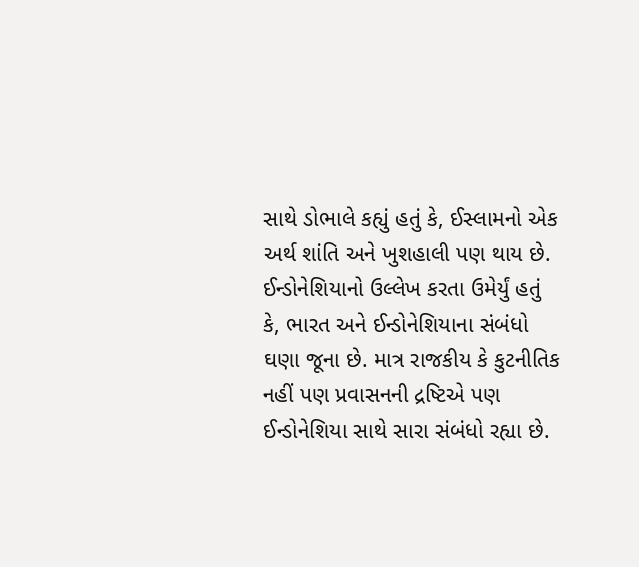સાથે ડોભાલે કહ્યું હતું કે, ઈસ્લામનો એક અર્થ શાંતિ અને ખુશહાલી પણ થાય છે. ઈન્ડોનેશિયાનો ઉલ્લેખ કરતા ઉમેર્યું હતું કે, ભારત અને ઈન્ડોનેશિયાના સંબંધો ઘણા જૂના છે. માત્ર રાજકીય કે કુટનીતિક નહીં પણ પ્રવાસનની દ્રષ્ટિએ પણ ઈન્ડોનેશિયા સાથે સારા સંબંધો રહ્યા છે.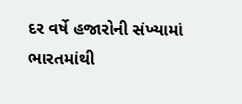દર વર્ષે હજારોની સંખ્યામાં ભારતમાંથી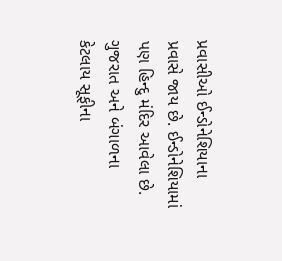પ્રવાસીઓ ઈન્ડોનેશિયાના પ્રવાસે જાય છે. ઈન્ડોનેશિયામાં પણ હિન્દુ મંદિર આવેલા છે. ગુજરાત અને બંગાળના કેટલાય સૂફીના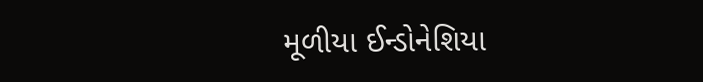મૂળીયા ઈન્ડોનેશિયા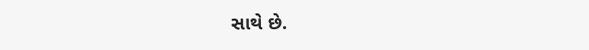સાથે છે.